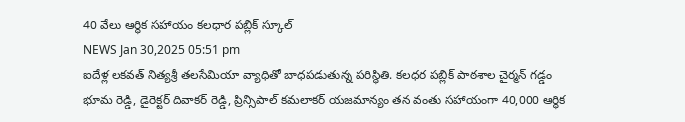40 వేలు ఆర్థిక సహాయం కలధార పబ్లిక్ స్కూల్
NEWS Jan 30,2025 05:51 pm
ఐదేళ్ల లకవత్ నిత్యశ్రీ తలసేమియా వ్యాధితో బాధపడుతున్న పరిస్థితి. కలధర పబ్లిక్ పాఠశాల చైర్మన్ గడ్డం భూమ రెడ్డి, డైరెక్టర్ దివాకర్ రెడ్డి, ప్రిన్సిపాల్ కమలాకర్ యజమాన్యం తన వంతు సహాయంగా 40,000 ఆర్థిక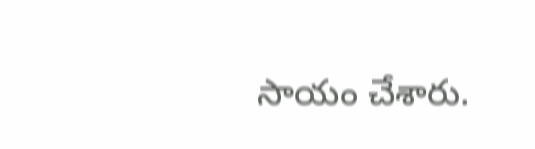సాయం చేశారు.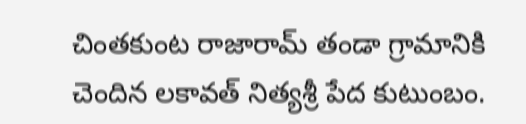చింతకుంట రాజారామ్ తండా గ్రామానికి చెందిన లకావత్ నిత్యశ్రీ పేద కుటుంబం.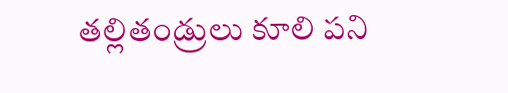తల్లితండ్రులు కూలి పని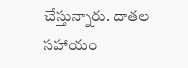చేస్తున్నారు. దాతల సహాయం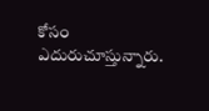కోసం ఎదురుచూస్తున్నారు.